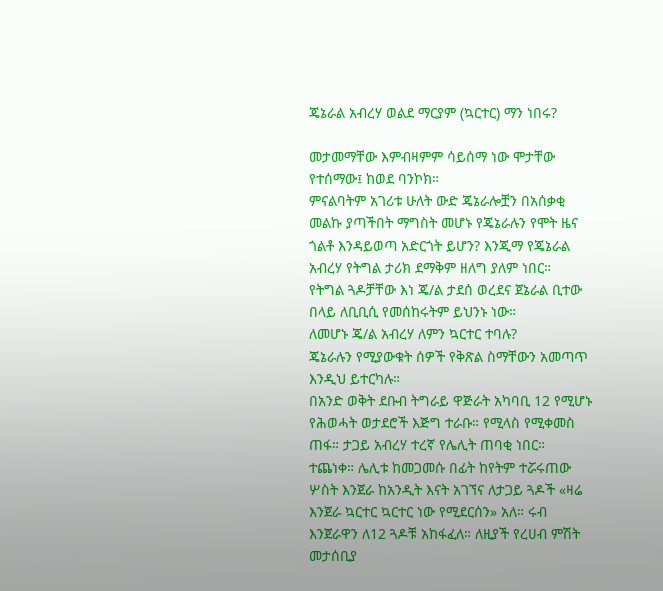ጄኔራል አብረሃ ወልደ ማርያም (ኳርተር) ማን ነበሩ?

መታመማቸው እምብዛምም ሳይሰማ ነው ሞታቸው የተሰማው፤ ከወደ ባንኮክ።
ምናልባትም አገሪቱ ሁለት ውድ ጄኔራሎቿን በአሰቃቂ መልኩ ያጣችበት ማግስት መሆኑ የጄኔራሉን የሞት ዜና ጎልቶ እንዳይወጣ አድርጎት ይሆን? እንጂማ የጄኔራል አብረሃ የትግል ታሪክ ደማቅም ዘለግ ያለም ነበር።
የትግል ጓዶቻቸው እነ ጄ/ል ታደሰ ወረደና ጀኔራል ቢተው በላይ ለቢቢሲ የመሰከሩትም ይህንኑ ነው።
ለመሆኑ ጄ/ል አብረሃ ለምን ኳርተር ተባሉ?
ጄኔራሉን የሚያውቁት ሰዎች የቅጽል ስማቸውን አመጣጥ እንዲህ ይተርካሉ።
በአንድ ወቅት ደቡብ ትግራይ ዋጅራት አካባቢ 12 የሚሆኑ የሕወሓት ወታደሮች እጅግ ተራቡ። የሚላስ የሚቀመስ ጠፋ። ታጋይ አብረሃ ተረኛ የሌሊት ጠባቂ ነበር። ተጨነቀ። ሌሊቱ ከመጋመሱ በፊት ከየትም ተሯሩጠው ሦስት እንጀራ ከአንዲት እናት አገኘና ለታጋይ ጓዶች «ዛሬ እንጀራ ኳርተር ኳርተር ነው የሚደርሰን» አለ። ሩብ እንጀራዋን ለ12 ጓዶቹ አከፋፈለ። ለዚያች የረሀብ ምሽት መታሰቢያ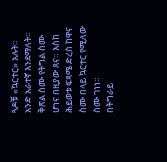ጓዶቹ «ኳርተር» አሉት። አንድ አራተኛ እንደማለት። ቅጽል ስሙ የትግል ስሙ ሆነና በዚያው ጸና። እስከ ሕይወቱ ፍጻሜ ድረስ ከዋና ስሙ በላይ ኳርተር የሚለው ስሙ ገነነ።
በትግራይ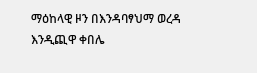ማዕከላዊ ዞን በእንዳባፃህማ ወረዳ እንዲጪዋ ቀበሌ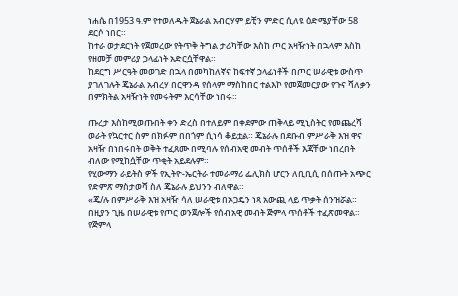ነሐሴ በ1953 ዓ.ም የተወለዱት ጀኔራል አብርሃም ይቺን ምድር ሲለዩ ዕድሜያቸው 58 ደርሶ ነበር።
ከተራ ወታደርነት የጀመረው የትጥቅ ትግል ታሪካቸው እስከ ጦር አዛዥነት በኋላም እስከ የዘመቻ መምሪያ ኃላፊነት አድርሷቸዋል።
ከደርግ ሥርዓት መወገድ በኋላ በመካከለኛና ከፍተኛ ኃላፊነቶች በጦር ሠራዊቱ ውስጥ ያገለገሉት ጄኔራል አብረሃ በርዋንዳ የሰላም ማስከበር ተልእኮ የመጀመርያው የጉና ሻለቃን በምክትል አዛዥነት የመሩትም እርሳቸው ነበሩ።

ጡረታ እስከሚወጡበት ቀን ድረስ በተለይም በቀደምው ጠቅላይ ሚኒስትር የመጨረሻ ወራት የኳርተር ስም በክፉም በበጎም ሲነሳ ቆይቷል። ጄኔራሉ በደቡብ ምሥራቅ እዝ ዋና አዛዥ በነበሩበት ወቅት ተፈጸሙ በሚባሉ የሰብአዊ መብት ጥሰቶች እጃቸው ነበረበት ብለው የሚከሷቸው ጥቂት አይደሉም።
የሂውማን ራይትስ ዎች የኢትዮ-ኤርትራ ተመራማሪ ፌሊክስ ሆርን ለቢቢሲ በሰጡት አጭር የድምጽ ማስታወሻ ስለ ጄኔራሉ ይህንን ብለዋል።
«ጄ/ሉ በምሥራቅ እዝ አዛዥ ሳለ ሠራዊቱ በኦጋዴን ነጻ አውጪ ላይ ጥቃት ሰንዝሯል። በዚያን ጊዜ በሠራዊቱ የጦር ወንጀሎች የሰብአዊ መብት ጅምላ ጥሰቶች ተፈጽመዋል። የጅምላ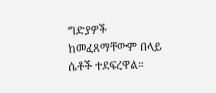ግድያዎች ከመፈጸማቸውም በላይ ሴቶች ተደፍረዋል።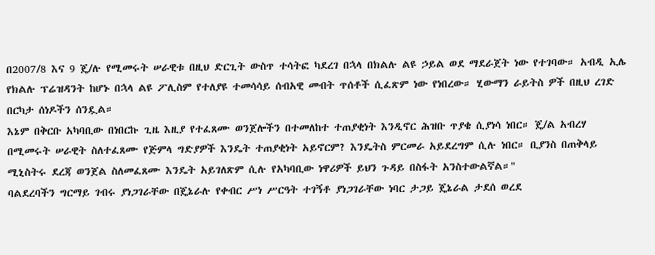በ2007/8 እና 9 ጄ/ሉ የሚመሩት ሠራዊቱ በዚህ ድርጊት ውስጥ ተሳትፎ ካደረገ በኋላ በክልሉ ልዩ ኃይል ወደ ማደራጀት ነው የተገባው። አብዲ ኢሌ የክልሉ ፕሬዝዳንት ከሆኑ በኋላ ልዩ ፖሊስም የተለያዩ ተመሳሳይ ሰብአዊ መብት ጥሰቶች ሲፈጽም ነው የነበረው። ሂውማን ራይትስ ዎች በዚህ ረገድ በርካታ ሰነዶችን ሰንዷል።
እኔም በቅርቡ አካባቢው በነበርኩ ጊዜ እዚያ የተፈጸሙ ወንጀሎችን በተመለከተ ተጠያቂነት እንዲኖር ሕዝቡ ጥያቄ ሲያነሳ ነበር። ጄ/ል አብረሃ በሚመሩት ሠራዊት ስለተፈጸሙ የጅምላ ግድያዎች እንዴት ተጠያቂነት አይኖርም? እንዴትስ ምርመራ አይደረግም ሲሉ ነበር። ቢያንስ በጠቅላይ ሚኒስትሩ ደረጃ ወንጀል ስለመፈጸሙ እንዴት አይገለጽም ሲሉ የአካባቢው ነዋሪዎች ይህን ጉዳይ በስፋት አንስተውልኛል።"
ባልደረባችን ግርማይ ገብሩ ያነጋገራቸው በጄኔራሉ የቀብር ሥነ ሥርዓት ተገኝቶ ያነጋገራቸው ነባር ታጋይ ጄኔራል ታደሰ ወረደ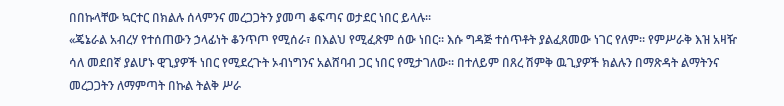በበኩላቸው ኳርተር በክልሉ ሰላምንና መረጋጋትን ያመጣ ቆፍጣና ወታደር ነበር ይላሉ።
«ጄኔራል አብረሃ የተሰጠውን ኃላፊነት ቆንጥጦ የሚሰራ፣ በእልህ የሚፈጽም ሰው ነበር። እሱ ግዳጅ ተሰጥቶት ያልፈጸመው ነገር የለም። የምሥራቅ እዝ አዛዥ ሳለ መደበኛ ያልሆኑ ዊጊያዎች ነበር የሚደረጉት ኦብነግንና አልሸባብ ጋር ነበር የሚታገለው። በተለይም በጸረ ሽምቅ ዉጊያዎች ክልሉን በማጽዳት ልማትንና መረጋጋትን ለማምጣት በኩል ትልቅ ሥራ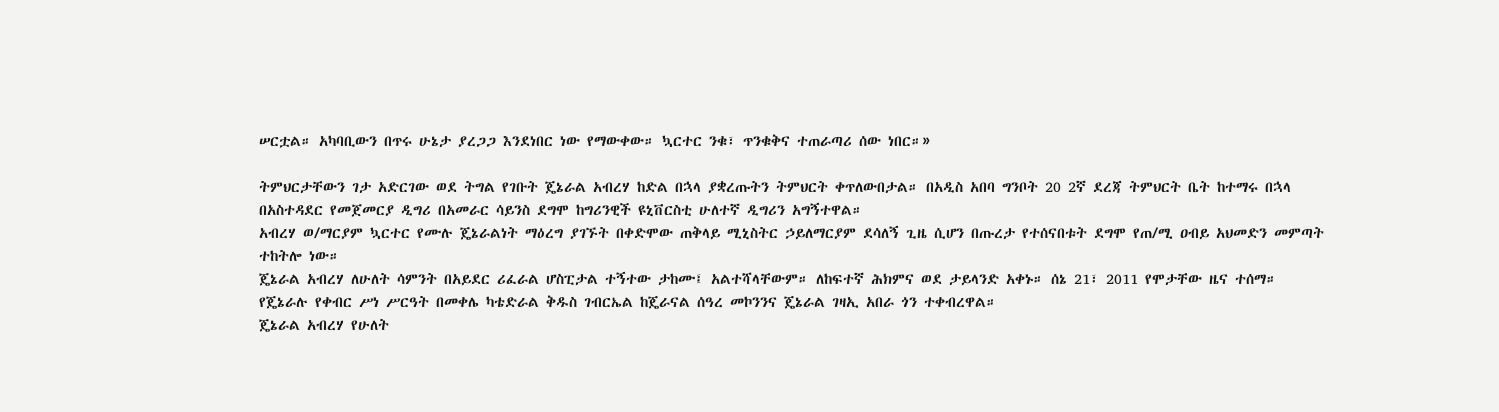ሠርቷል። አካባቢውን በጥሩ ሁኔታ ያረጋጋ እንደነበር ነው የማውቀው። ኳርተር ንቁ፣ ጥንቁቅና ተጠራጣሪ ሰው ነበር።»

ትምህርታቸውን ገታ አድርገው ወደ ትግል የገቡት ጄኔራል አብረሃ ከድል በኋላ ያቋረጡትን ትምህርት ቀጥለውበታል። በአዲስ አበባ ግንቦት 20 2ኛ ደረጃ ትምህርት ቤት ከተማሩ በኋላ በአስተዳደር የመጀመርያ ዲግሪ በአመራር ሳይንስ ደግሞ ከግሪንዊች ዩኒቨርስቲ ሁለተኛ ዲግሪን አግኝተዋል።
አብረሃ ወ/ማርያም ኳርተር የሙሉ ጄኔራልነት ማዕረግ ያገኙት በቀድሞው ጠቅላይ ሚኒስትር ኃይለማርያም ደሳለኝ ጊዜ ሲሆን በጡረታ የተሰናበቱት ደግሞ የጠ/ሚ ዐብይ አህመድን መምጣት ተከትሎ ነው።
ጄኔራል አብረሃ ለሁለት ሳምንት በአይደር ሪፈራል ሆስፒታል ተኝተው ታከሙ፤ አልተሻላቸውም። ለከፍተኛ ሕክምና ወደ ታይላንድ አቀኑ። ሰኔ 21፣ 2011 የሞታቸው ዜና ተሰማ።
የጄኔራሉ የቀብር ሥነ ሥርዓት በመቀሌ ካቴድራል ቅዱስ ገብርኤል ከጄራናል ሰዓረ መኮንንና ጄኔራል ገዛኢ አበራ ጎን ተቀብረዋል።
ጄኔራል አብረሃ የሁለት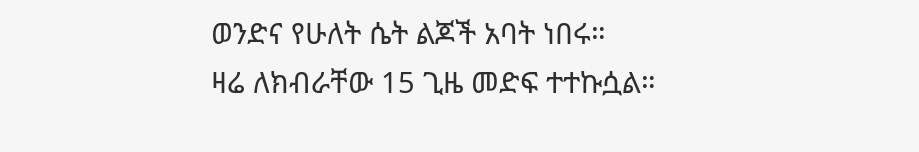ወንድና የሁለት ሴት ልጆች አባት ነበሩ።
ዛሬ ለክብራቸው 15 ጊዜ መድፍ ተተኩሷል።